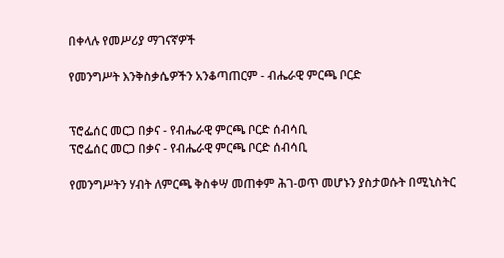በቀላሉ የመሥሪያ ማገናኛዎች

የመንግሥት እንቅስቃሴዎችን አንቆጣጠርም - ብሔራዊ ምርጫ ቦርድ


ፕሮፌሰር መርጋ በቃና - የብሔራዊ ምርጫ ቦርድ ሰብሳቢ
ፕሮፌሰር መርጋ በቃና - የብሔራዊ ምርጫ ቦርድ ሰብሳቢ

የመንግሥትን ሃብት ለምርጫ ቅስቀሣ መጠቀም ሕገ-ወጥ መሆኑን ያስታወሱት በሚኒስትር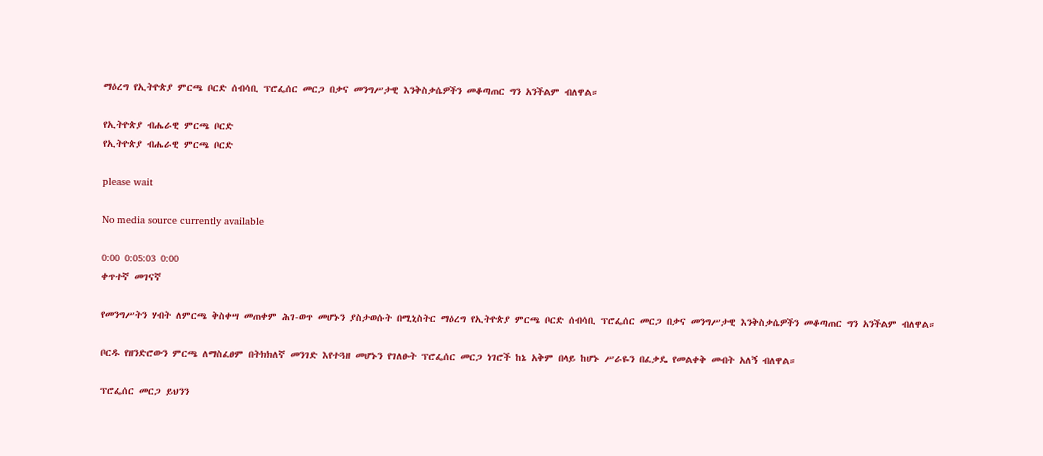ማዕረግ የኢትዮጵያ ምርጫ ቦርድ ሰብሳቢ ፕሮፌሰር መርጋ በቃና መንግሥታዊ እንቅስቃሴዎችን መቆጣጠር ግን አንችልም ብለዋል።

የኢትዮጵያ ብሔራዊ ምርጫ ቦርድ
የኢትዮጵያ ብሔራዊ ምርጫ ቦርድ

please wait

No media source currently available

0:00 0:05:03 0:00
ቀጥተኛ መገናኛ

የመንግሥትን ሃብት ለምርጫ ቅስቀሣ መጠቀም ሕገ-ወጥ መሆኑን ያስታወሱት በሚኒስትር ማዕረግ የኢትዮጵያ ምርጫ ቦርድ ሰብሳቢ ፕሮፌሰር መርጋ በቃና መንግሥታዊ እንቅስቃሴዎችን መቆጣጠር ግን አንችልም ብለዋል።

ቦርዱ የዘንድሮውን ምርጫ ለማስፈፀም በትክክለኛ መንገድ እየተጓዘ መሆኑን የገለፁት ፕሮፌሰር መርጋ ነገሮች ከኔ አቅም በላይ ከሆኑ ሥራዬን በፈቃዴ የመልቀቅ መብት አለኝ ብለዋል።

ፕሮፌሰር መርጋ ይህንን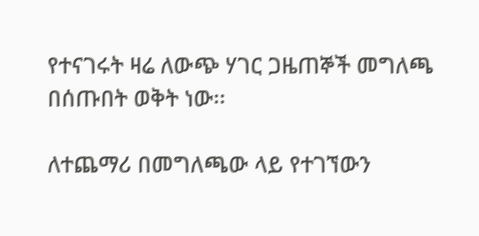የተናገሩት ዛሬ ለውጭ ሃገር ጋዜጠኞች መግለጫ በሰጡበት ወቅት ነው፡፡

ለተጨማሪ በመግለጫው ላይ የተገኘውን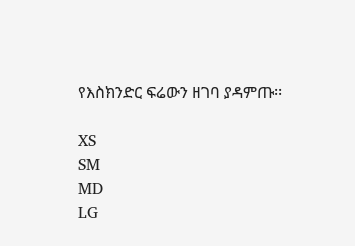የእስክንድር ፍሬውን ዘገባ ያዳምጡ፡፡

XS
SM
MD
LG